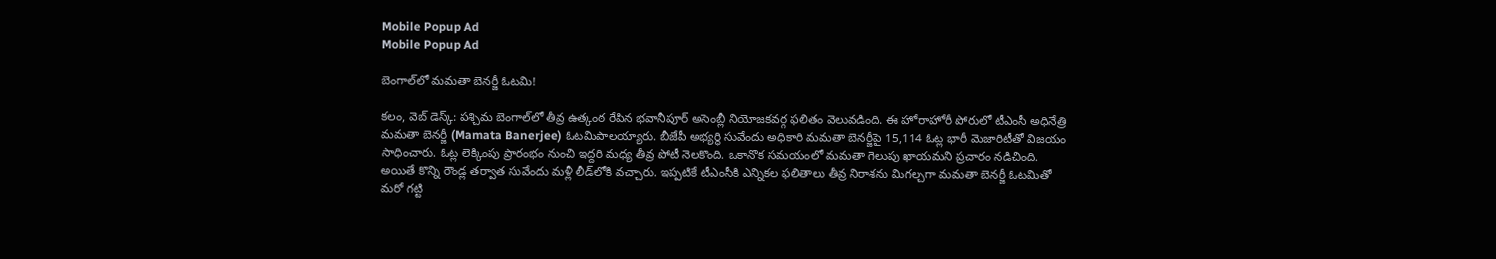Mobile Popup Ad
Mobile Popup Ad

బెంగాల్‌లో మ‌మ‌తా బెన‌ర్జీ ఓట‌మి!

క‌లం, వెబ్ డెస్క్: ప‌శ్చిమ బెంగాల్‌లో తీవ్ర ఉత్కంఠ రేపిన భ‌వానీపూర్ అసెంబ్లీ నియోజ‌క‌వ‌ర్గ ఫ‌లితం వెలువ‌డింది. ఈ హోరాహోరీ పోరులో టీఎంసీ అధినేత్రి మ‌మ‌తా బెన‌ర్జీ (Mamata Banerjee) ఓట‌మిపాల‌య్యారు. బీజేపీ అభ్య‌ర్థి సువేందు అధికారి మ‌మ‌తా బెన‌ర్జీపై 15,114 ఓట్ల భారీ మెజారిటీతో విజ‌యం సాధించారు. ఓట్ల లెక్కింపు ప్రారంభం నుంచి ఇద్ద‌రి మ‌ధ్య తీవ్ర పోటీ నెల‌కొంది. ఒకానొక స‌మ‌యంలో మ‌మ‌తా గెలుపు ఖాయ‌మ‌ని ప్ర‌చారం న‌డిచింది. అయితే కొన్ని రౌండ్ల త‌ర్వాత సువేందు మ‌ళ్లీ లీడ్‌లోకి వ‌చ్చారు. ఇప్ప‌టికే టీఎంసీకి ఎన్నిక‌ల ఫ‌లితాలు తీవ్ర నిరాశ‌ను మిగ‌ల్చ‌గా మ‌మ‌తా బెన‌ర్జీ ఓట‌మితో మ‌రో గ‌ట్టి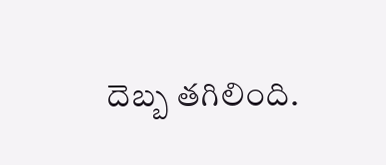దెబ్బ త‌గిలింది.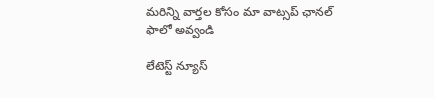మ‌రిన్ని వార్త‌ల కోసం మా వాట్స‌ప్ ఛాన‌ల్ ఫాలో అవ్వండి

లేటెస్ట్ న్యూస్‌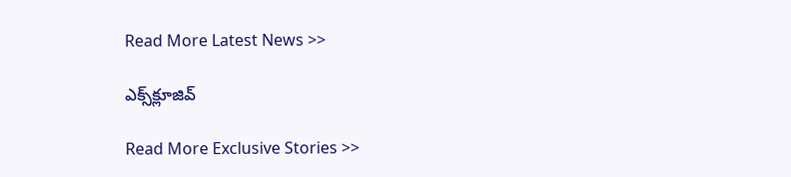Read More Latest News >>

ఎక్స్‌క్లూజివ్‌

Read More Exclusive Stories >>